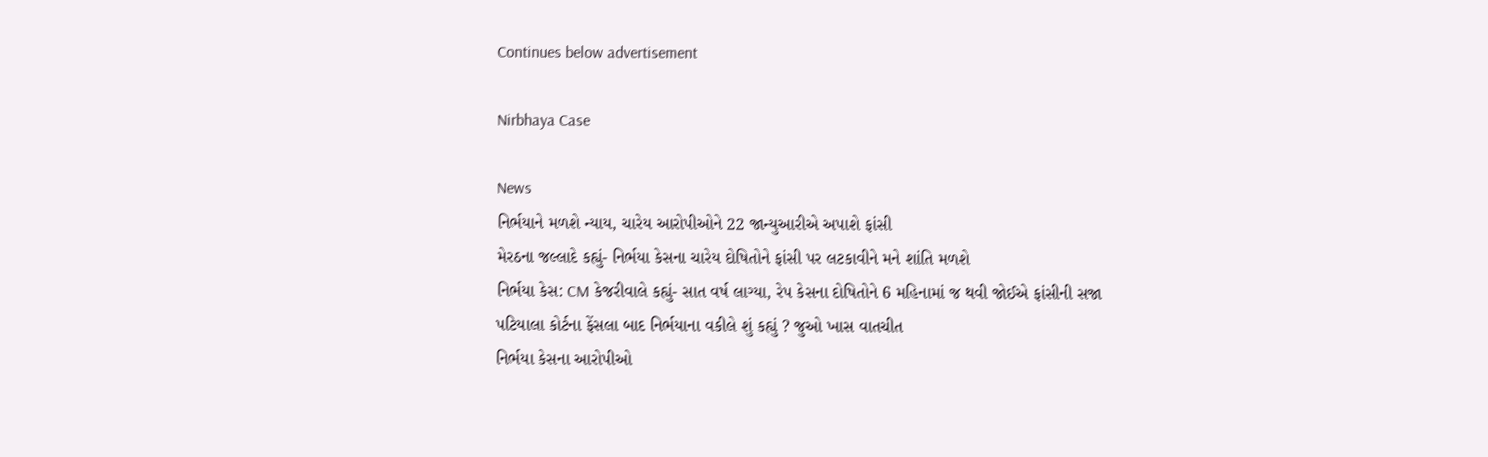Continues below advertisement

Nirbhaya Case

News
નિર્ભયાને મળશે ન્યાય, ચારેય આરોપીઓને 22 જાન્યુઆરીએ અપાશે ફાંસી
મેરઠના જલ્લાદે કહ્યું- નિર્ભયા કેસના ચારેય દોષિતોને ફાંસી પર લટકાવીને મને શાંતિ મળશે
નિર્ભયા કેસ: CM કેજરીવાલે કહ્યું- સાત વર્ષ લાગ્યા, રેપ કેસના દોષિતોને 6 મહિનામાં જ થવી જોઈએ ફાંસીની સજા
પટિયાલા કોર્ટના ફેંસલા બાદ નિર્ભયાના વકીલે શું કહ્યું ? જુઓ ખાસ વાતચીત
નિર્ભયા કેસના આરોપીઓ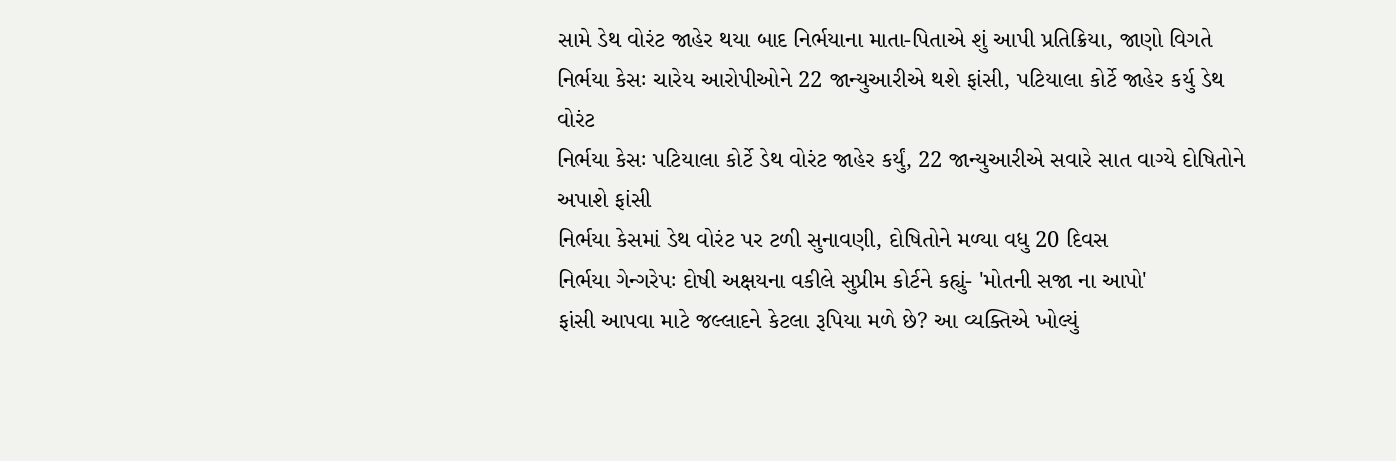સામે ડેથ વોરંટ જાહેર થયા બાદ નિર્ભયાના માતા-પિતાએ શું આપી પ્રતિક્રિયા, જાણો વિગતે
નિર્ભયા કેસઃ ચારેય આરોપીઓને 22 જાન્યુઆરીએ થશે ફાંસી, પટિયાલા કોર્ટે જાહેર કર્યુ ડેથ વોરંટ
નિર્ભયા કેસઃ પટિયાલા કોર્ટે ડેથ વોરંટ જાહેર કર્યું, 22 જાન્યુઆરીએ સવારે સાત વાગ્યે દોષિતોને અપાશે ફાંસી
નિર્ભયા કેસમાં ડેથ વોરંટ પર ટળી સુનાવણી, દોષિતોને મળ્યા વધુ 20 દિવસ
નિર્ભયા ગેન્ગરેપઃ દોષી અક્ષયના વકીલે સુપ્રીમ કોર્ટને કહ્યું- 'મોતની સજા ના આપો'
ફાંસી આપવા માટે જલ્લાદને કેટલા રૂપિયા મળે છે? આ વ્યક્તિએ ખોલ્યું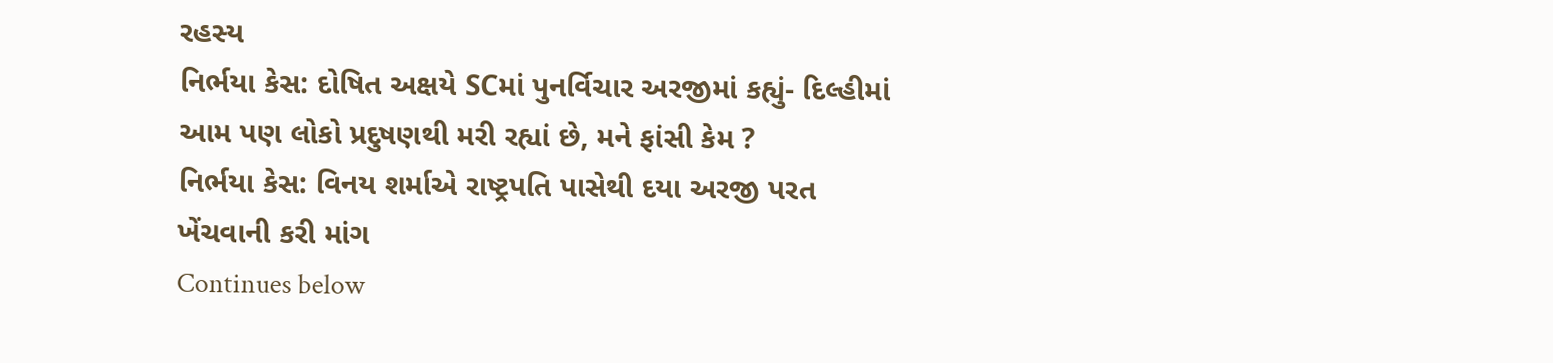રહસ્ય
નિર્ભયા કેસ: દોષિત અક્ષયે SCમાં પુનર્વિચાર અરજીમાં કહ્યું- દિલ્હીમાં આમ પણ લોકો પ્રદુષણથી મરી રહ્યાં છે, મને ફાંસી કેમ ?
નિર્ભયા કેસ: વિનય શર્માએ રાષ્ટ્રપતિ પાસેથી દયા અરજી પરત ખેંચવાની કરી માંગ
Continues below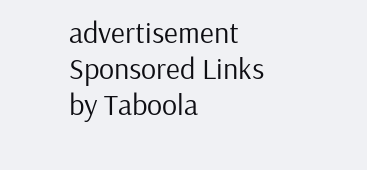advertisement
Sponsored Links by Taboola